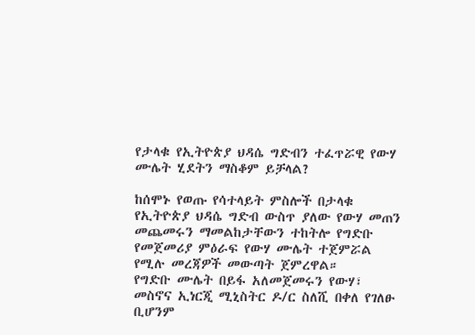የታላቁ የኢትዮጵያ ህዳሴ ግድብን ተፈጥሯዊ የውሃ ሙሌት ሂደትን ማስቆም ይቻላል?

ከሰሞኑ የወጡ የሳተላይት ምስሎች በታላቁ የኢትዮጵያ ህዳሴ ግድብ ውስጥ ያለው የውሃ መጠን መጨመሩን ማመልከታቸውን ተከትሎ የግድቡ የመጀመሪያ ምዕራፍ የውሃ ሙሌት ተጀምሯል የሚሉ መረጃዎች መውጣት ጀምረዋል።
የግድቡ ሙሌት በይፋ አለመጀመሩን የውሃ፣ መስኖና ኢነርጂ ሚኒስትር ዶ/ር ስለሺ በቀለ የገለፁ ቢሆንም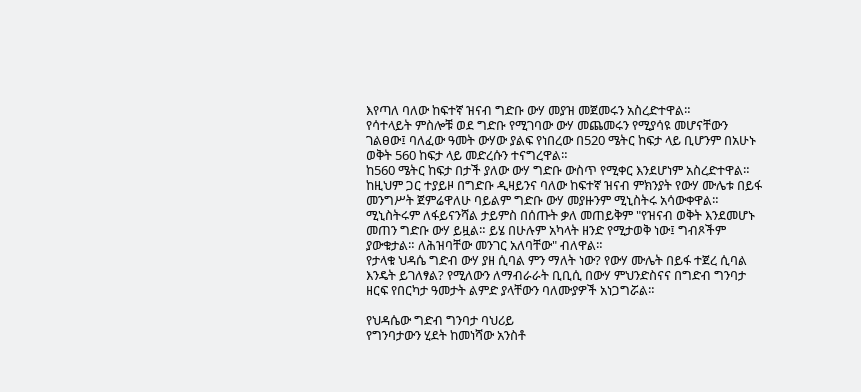እየጣለ ባለው ከፍተኛ ዝናብ ግድቡ ውሃ መያዝ መጀመሩን አስረድተዋል።
የሳተላይት ምስሎቹ ወደ ግድቡ የሚገባው ውሃ መጨመሩን የሚያሳዩ መሆናቸውን ገልፀው፤ ባለፈው ዓመት ውሃው ያልፍ የነበረው በ520 ሜትር ከፍታ ላይ ቢሆንም በአሁኑ ወቅት 560 ከፍታ ላይ መድረሱን ተናግረዋል።
ከ560 ሜትር ከፍታ በታች ያለው ውሃ ግድቡ ውስጥ የሚቀር እንደሆነም አስረድተዋል። ከዚህም ጋር ተያይዞ በግድቡ ዲዛይንና ባለው ከፍተኛ ዝናብ ምክንያት የውሃ ሙሌቱ በይፋ መንግሥት ጀምሬዋለሁ ባይልም ግድቡ ውሃ መያዙንም ሚኒስትሩ አሳውቀዋል።
ሚኒስትሩም ለፋይናንሻል ታይምስ በሰጡት ቃለ መጠይቅም "የዝናብ ወቅት እንደመሆኑ መጠን ግድቡ ውሃ ይዟል። ይሄ በሁሉም አካላት ዘንድ የሚታወቅ ነው፤ ግብጾችም ያውቁታል። ለሕዝባቸው መንገር አለባቸው" ብለዋል።
የታላቁ ህዳሴ ግድብ ውሃ ያዘ ሲባል ምን ማለት ነው? የውሃ ሙሌት በይፋ ተጀረ ሲባል እንዴት ይገለፃል? የሚለውን ለማብራራት ቢቢሲ በውሃ ምህንድስናና በግድብ ግንባታ ዘርፍ የበርካታ ዓመታት ልምድ ያላቸውን ባለሙያዎች አነጋግሯል።

የህዳሴው ግድብ ግንባታ ባህሪይ
የግንባታውን ሂደት ከመነሻው አንስቶ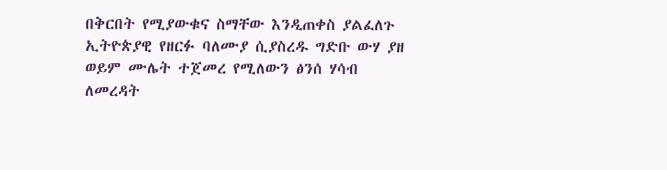በቅርበት የሚያውቁና ስማቸው እንዲጠቀስ ያልፈለጉ ኢትዮጵያዊ የዘርፉ ባለሙያ ሲያስረዱ ግድቡ ውሃ ያዘ ወይም ሙሌት ተጀመረ የሚለውን ፅንሰ ሃሳብ ለመረዳት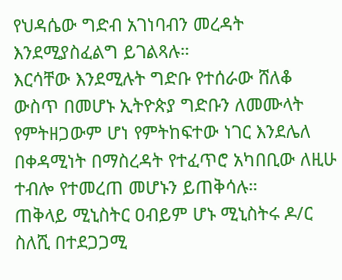የህዳሴው ግድብ አገነባብን መረዳት እንደሚያስፈልግ ይገልጻሉ።
እርሳቸው እንደሚሉት ግድቡ የተሰራው ሸለቆ ውስጥ በመሆኑ ኢትዮጵያ ግድቡን ለመሙላት የምትዘጋውም ሆነ የምትከፍተው ነገር እንደሌለ በቀዳሚነት በማስረዳት የተፈጥሮ አካበቢው ለዚሁ ተብሎ የተመረጠ መሆኑን ይጠቅሳሉ።
ጠቅላይ ሚኒስትር ዐብይም ሆኑ ሚኒስትሩ ዶ/ር ስለሺ በተደጋጋሚ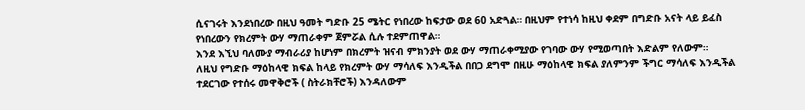ሲናገሩት እንደነበረው በዚህ ዓመት ግድቡ 25 ሜትር የነበረው ከፍታው ወደ 60 አድጓል። በዚህም የተነሳ ከዚህ ቀደም በግድቡ አናት ላይ ይፈስ የነበረውን የክረምት ውሃ ማጠራቀም ጀምሯል ሲሉ ተደምጠዋል።
እንደ እኚህ ባለሙያ ማብራሪያ ከሆነም በክረምት ዝናብ ምክንያት ወደ ውሃ ማጠራቀሚያው የገባው ውሃ የሚወጣበት እድልም የለውም።
ለዚህ የግድቡ ማዕከላዊ ክፍል ከላይ የክረምት ውሃ ማሳለፍ እንዲችል በበጋ ደግሞ በዚሁ ማዕከላዊ ክፍል ያለምንም ችግር ማሳለፍ እንዲችል ተደርገው የተሰሩ መዋቅሮች ( ስትራክቸሮች) እንዳለውም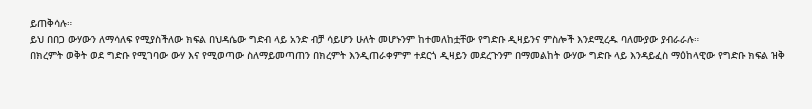ይጠቅሳሉ።
ይህ በበጋ ውሃውን ለማሳለፍ የሚያስችለው ክፍል በህዳሴው ግድብ ላይ አንድ ብቻ ሳይሆን ሁለት መሆኑንም ከተመለከቷቸው የግድቡ ዲዛይንና ምስሎች እንደሚረዱ ባለሙያው ያብራራሉ።
በክረምት ወቅት ወደ ግድቡ የሚገባው ውሃ እና የሚወጣው ስለማይመጣጠን በክረምት እንዲጠራቀምም ተደርጎ ዲዛይን መደረጉንም በማመልከት ውሃው ግድቡ ላይ እንዳይፈስ ማዕከላዊው የግድቡ ክፍል ዝቅ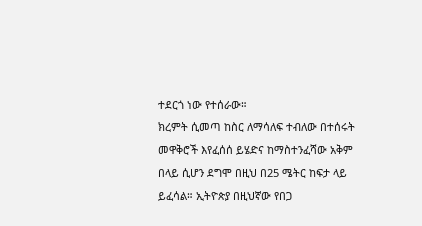ተደርጎ ነው የተሰራው።
ክረምት ሲመጣ ከስር ለማሳለፍ ተብለው በተሰሩት መዋቅሮች እየፈሰሰ ይሄድና ከማስተንፈሻው አቅም በላይ ሲሆን ደግሞ በዚህ በ25 ሜትር ከፍታ ላይ ይፈሳል። ኢትዮጵያ በዚህኛው የበጋ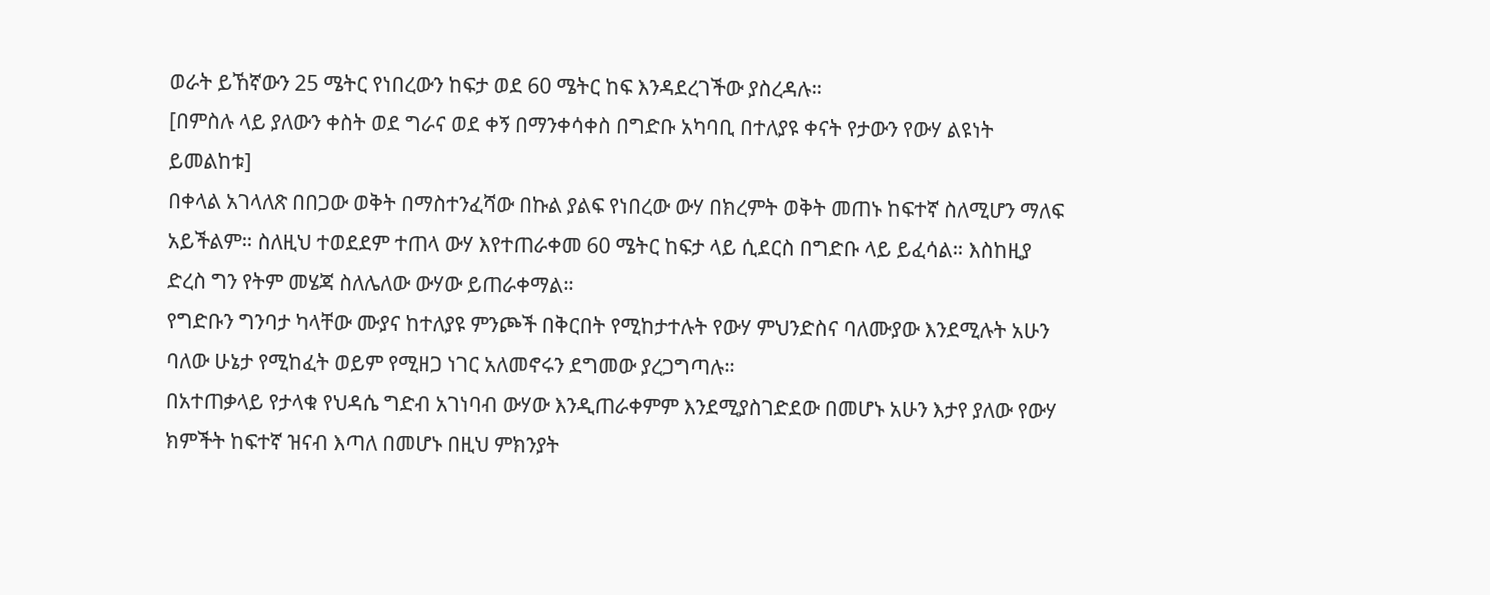ወራት ይኸኛውን 25 ሜትር የነበረውን ከፍታ ወደ 60 ሜትር ከፍ እንዳደረገችው ያስረዳሉ።
[በምስሉ ላይ ያለውን ቀስት ወደ ግራና ወደ ቀኝ በማንቀሳቀስ በግድቡ አካባቢ በተለያዩ ቀናት የታውን የውሃ ልዩነት ይመልከቱ]
በቀላል አገላለጽ በበጋው ወቅት በማስተንፈሻው በኩል ያልፍ የነበረው ውሃ በክረምት ወቅት መጠኑ ከፍተኛ ስለሚሆን ማለፍ አይችልም። ስለዚህ ተወደደም ተጠላ ውሃ እየተጠራቀመ 60 ሜትር ከፍታ ላይ ሲደርስ በግድቡ ላይ ይፈሳል። እስከዚያ ድረስ ግን የትም መሄጃ ስለሌለው ውሃው ይጠራቀማል።
የግድቡን ግንባታ ካላቸው ሙያና ከተለያዩ ምንጮች በቅርበት የሚከታተሉት የውሃ ምህንድስና ባለሙያው እንደሚሉት አሁን ባለው ሁኔታ የሚከፈት ወይም የሚዘጋ ነገር አለመኖሩን ደግመው ያረጋግጣሉ።
በአተጠቃላይ የታላቁ የህዳሴ ግድብ አገነባብ ውሃው እንዲጠራቀምም እንደሚያስገድደው በመሆኑ አሁን እታየ ያለው የውሃ ክምችት ከፍተኛ ዝናብ እጣለ በመሆኑ በዚህ ምክንያት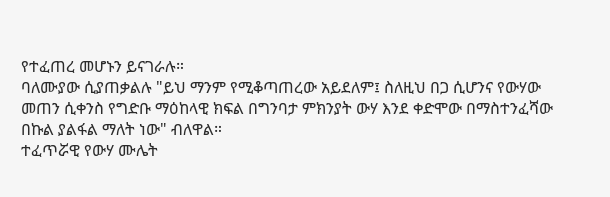የተፈጠረ መሆኑን ይናገራሉ።
ባለሙያው ሲያጠቃልሉ "ይህ ማንም የሚቆጣጠረው አይደለም፤ ስለዚህ በጋ ሲሆንና የውሃው መጠን ሲቀንስ የግድቡ ማዕከላዊ ክፍል በግንባታ ምክንያት ውሃ እንደ ቀድሞው በማስተንፈሻው በኩል ያልፋል ማለት ነው" ብለዋል።
ተፈጥሯዊ የውሃ ሙሌት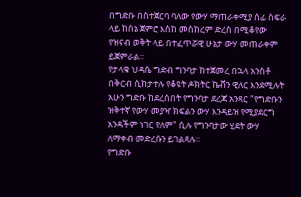በግድቡ በስተጀርባ ባለው የውሃ ማጠራቀሚያ ሰፊ ስፍራ ላይ ከሰኔ ጀምሮ እስከ መስከረም ድረስ በሚቆየው የዝናብ ወቅት ላይ በተፈጥሯዊ ሁኔታ ውሃ መጠራቀም ይጀምራል።
የታላቁ ህዳሴ ግድብ ግንባታ ከተጀመረ በኋላ አንስቶ በቅርብ ሲከታተሉ የቆዩት ዶክትር ኬቭን ዊለር እንደሚሉት አሁን ግድቡ ከደረሰበት የግንባታ ደረጃ አንጻር "የግድቡን ዝቅተኛ የውሃ መያዣ ክፍልን ውሃ እንዳይዝ የሚያደርግ አንዳችም ነገር የለም" ሲሉ የግንባታው ሂደት ውሃ ለማቀብ መድረሱን ይገልጻሉ።
የግድቡ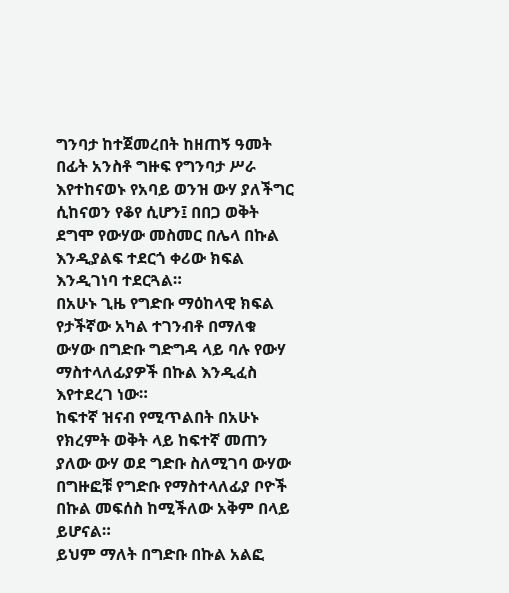ግንባታ ከተጀመረበት ከዘጠኝ ዓመት በፊት አንስቶ ግዙፍ የግንባታ ሥራ እየተከናወኑ የአባይ ወንዝ ውሃ ያለችግር ሲከናወን የቆየ ሲሆን፤ በበጋ ወቅት ደግሞ የውሃው መስመር በሌላ በኩል እንዲያልፍ ተደርጎ ቀሪው ክፍል እንዲገነባ ተደርጓል።
በአሁኑ ጊዜ የግድቡ ማዕከላዊ ክፍል የታችኛው አካል ተገንብቶ በማለቁ ውሃው በግድቡ ግድግዳ ላይ ባሉ የውሃ ማስተላለፊያዎች በኩል እንዲፈስ እየተደረገ ነው።
ከፍተኛ ዝናብ የሚጥልበት በአሁኑ የክረምት ወቅት ላይ ከፍተኛ መጠን ያለው ውሃ ወደ ግድቡ ስለሚገባ ውሃው በግዙፎቹ የግድቡ የማስተላለፊያ ቦዮች በኩል መፍሰስ ከሚችለው አቅም በላይ ይሆናል።
ይህም ማለት በግድቡ በኩል አልፎ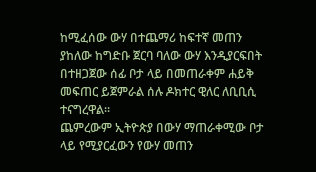ከሚፈሰው ውሃ በተጨማሪ ከፍተኛ መጠን ያከለው ከግድቡ ጀርባ ባለው ውሃ እንዲያርፍበት በተዘጋጀው ሰፊ ቦታ ላይ በመጠራቀም ሐይቅ መፍጠር ይጀምራል ሰሉ ዶክተር ዊለር ለቢቢሲ ተናግረዋል።
ጨምረውም ኢትዮጵያ በውሃ ማጠራቀሚው ቦታ ላይ የሚያርፈውን የውሃ መጠን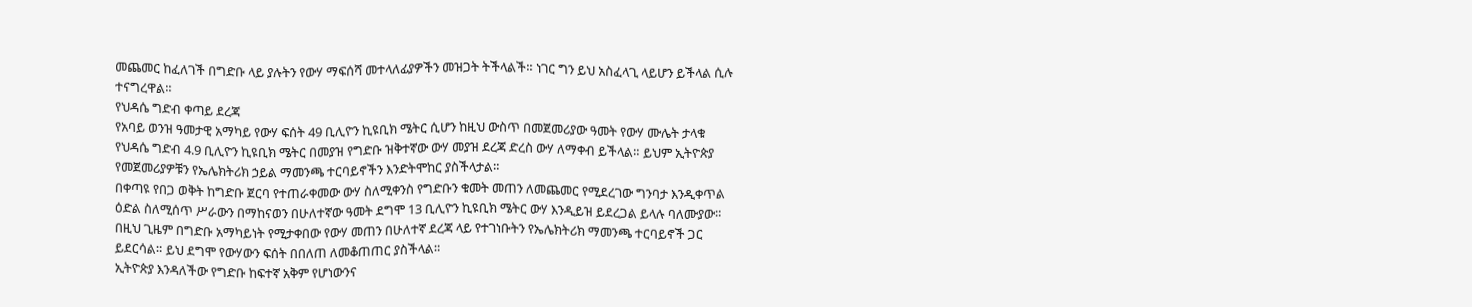መጨመር ከፈለገች በግድቡ ላይ ያሉትን የውሃ ማፍሰሻ መተላለፊያዎችን መዝጋት ትችላልች። ነገር ግን ይህ አስፈላጊ ላይሆን ይችላል ሲሉ ተናግረዋል።
የህዳሴ ግድብ ቀጣይ ደረጃ
የአባይ ወንዝ ዓመታዊ አማካይ የውሃ ፍሰት 49 ቢሊዮን ኪዩቢክ ሜትር ሲሆን ከዚህ ውስጥ በመጀመሪያው ዓመት የውሃ ሙሌት ታላቁ የህዳሴ ግድብ 4.9 ቢሊዮን ኪዩቢክ ሜትር በመያዝ የግድቡ ዝቅተኛው ውሃ መያዝ ደረጃ ድረስ ውሃ ለማቀብ ይችላል። ይህም ኢትዮጵያ የመጀመሪያዎቹን የኤሌክትሪክ ኃይል ማመንጫ ተርባይኖችን እንድትሞከር ያስችላታል።
በቀጣዩ የበጋ ወቅት ከግድቡ ጀርባ የተጠራቀመው ውሃ ስለሚቀንስ የግድቡን ቁመት መጠን ለመጨመር የሚደረገው ግንባታ እንዲቀጥል ዕድል ስለሚሰጥ ሥራውን በማከናወን በሁለተኛው ዓመት ደግሞ 13 ቢሊዮን ኪዩቢክ ሜትር ውሃ እንዲይዝ ይደረጋል ይላሉ ባለሙያው።
በዚህ ጊዜም በግድቡ አማካይነት የሚታቀበው የውሃ መጠን በሁለተኛ ደረጃ ላይ የተገነቡትን የኤሌክትሪክ ማመንጫ ተርባይኖች ጋር ይደርሳል። ይህ ደግሞ የውሃውን ፍሰት በበለጠ ለመቆጠጠር ያስችላል።
ኢትዮጵያ እንዳለችው የግድቡ ከፍተኛ አቅም የሆነውንና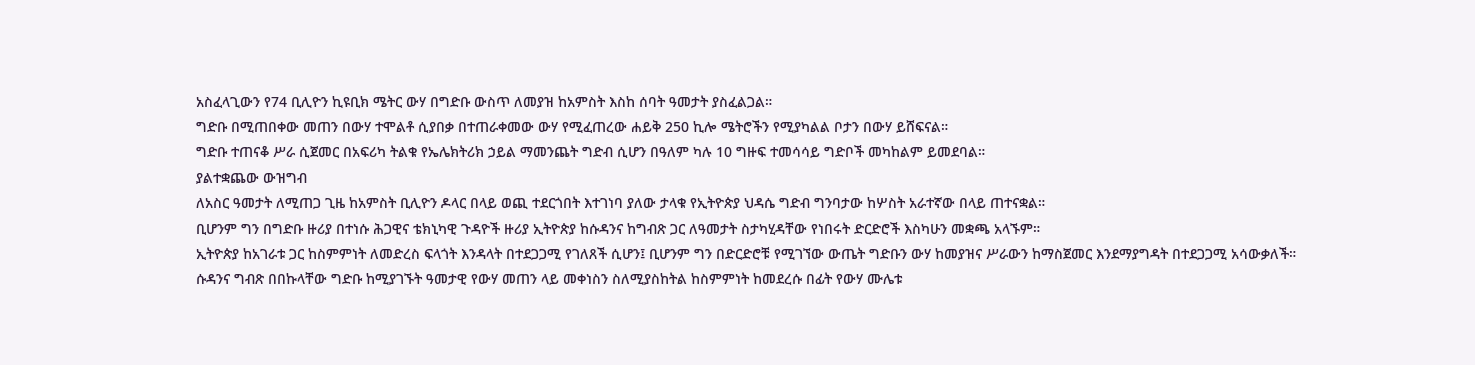አስፈላጊውን የ74 ቢሊዮን ኪዩቢክ ሜትር ውሃ በግድቡ ውስጥ ለመያዝ ከአምስት እስከ ሰባት ዓመታት ያስፈልጋል።
ግድቡ በሚጠበቀው መጠን በውሃ ተሞልቶ ሲያበቃ በተጠራቀመው ውሃ የሚፈጠረው ሐይቅ 250 ኪሎ ሜትሮችን የሚያካልል ቦታን በውሃ ይሸፍናል።
ግድቡ ተጠናቆ ሥራ ሲጀመር በአፍሪካ ትልቁ የኤሌክትሪክ ኃይል ማመንጨት ግድብ ሲሆን በዓለም ካሉ 10 ግዙፍ ተመሳሳይ ግድቦች መካከልም ይመደባል።
ያልተቋጨው ውዝግብ
ለአስር ዓመታት ለሚጠጋ ጊዜ ከአምስት ቢሊዮን ዶላር በላይ ወጪ ተደርጎበት እተገነባ ያለው ታላቁ የኢትዮጵያ ህዳሴ ግድብ ግንባታው ከሦስት አራተኛው በላይ ጠተናቋል።
ቢሆንም ግን በግድቡ ዙሪያ በተነሱ ሕጋዊና ቴክኒካዊ ጉዳዮች ዙሪያ ኢትዮጵያ ከሱዳንና ከግብጽ ጋር ለዓመታት ስታካሂዳቸው የነበሩት ድርድሮች እስካሁን መቋጫ አላኙም።
ኢትዮጵያ ከአገራቱ ጋር ከስምምነት ለመድረስ ፍላጎት እንዳላት በተደጋጋሚ የገለጸች ሲሆን፤ ቢሆንም ግን በድርድሮቹ የሚገኘው ውጤት ግድቡን ውሃ ከመያዝና ሥራውን ከማስጀመር እንደማያግዳት በተደጋጋሚ አሳውቃለች።
ሱዳንና ግብጽ በበኩላቸው ግድቡ ከሚያገኙት ዓመታዊ የውሃ መጠን ላይ መቀነስን ስለሚያስከትል ከስምምነት ከመደረሱ በፊት የውሃ ሙሌቱ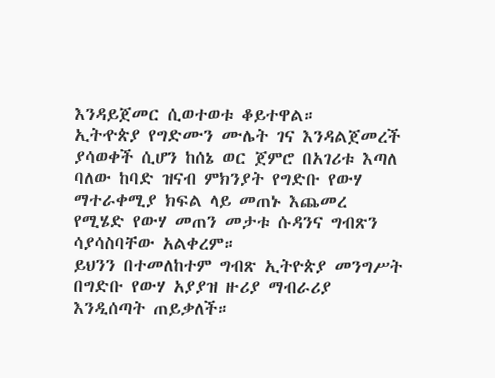እንዳይጀመር ሲወተወቱ ቆይተዋል።
ኢትዯጵያ የግድሙን ሙሌት ገና እንዳልጀመረች ያሳወቀች ሲሆን ከሰኔ ወር ጀምሮ በአገሪቱ እጣለ ባለው ከባድ ዝናብ ምክንያት የግድቡ የውሃ ማተራቀሚያ ክፍል ላይ መጠኑ እጨመረ የሚሄድ የውሃ መጠን መታቱ ሱዳንና ግብጽን ሳያሳስባቸው አልቀረም።
ይህንን በተመለከተም ግብጽ ኢትዮጵያ መንግሥት በግድቡ የውሃ አያያዝ ዙሪያ ማብራሪያ እንዲሰጣት ጠይቃለች።